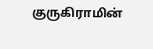குருகிராமின்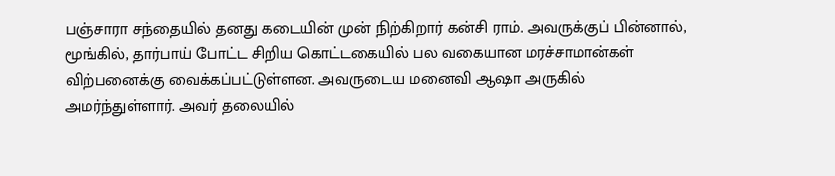பஞ்சாரா சந்தையில் தனது கடையின் முன் நிற்கிறார் கன்சி ராம். அவருக்குப் பின்னால், மூங்கில், தார்பாய் போட்ட சிறிய கொட்டகையில் பல வகையான மரச்சாமான்கள் விற்பனைக்கு வைக்கப்பட்டுள்ளன. அவருடைய மனைவி ஆஷா அருகில் அமர்ந்துள்ளார். அவர் தலையில்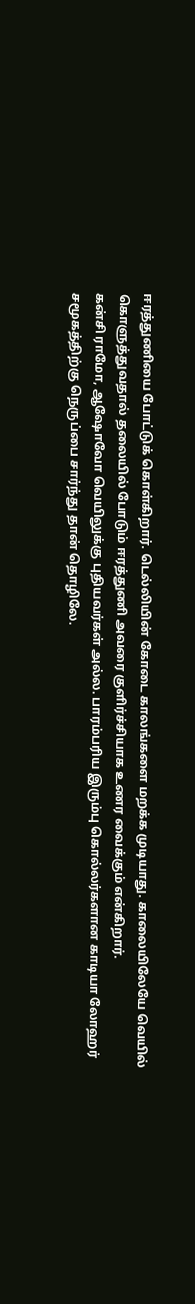ஈரத்துணியை போட்டுக் கொள்கிறார். டெல்லியின் கோடை காலங்களை மறக்க முடியாது. காலையிலேயே வெயில் கொளுத்துவதால் தலையில் போடும் ஈரத்துணி அவரை குளிர்ச்சியாக உணர வைக்கும் என்கிறார்.
கன்சி ராமோ, ஆஷோவோ வெயிலுக்கு புதியவர்கள் அல்ல. பாரம்பரிய இரும்பு கொல்லர்களான காடியா லோஹர் சமூகத்திற்கு நெருப்பை சார்ந்து தான் தொழிலே.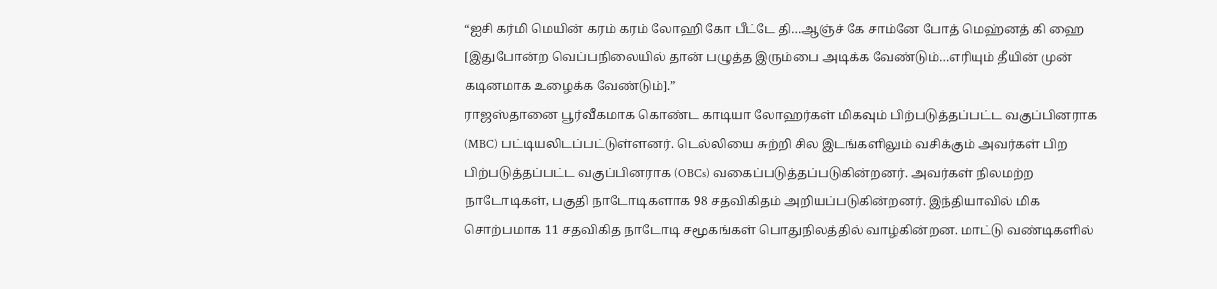“ஐசி கர்மி மெயின் கரம் கரம் லோஹி கோ பீட்டே தி…ஆஞ்ச் கே சாம்னே போத் மெஹ்னத் கி ஹை [இதுபோன்ற வெப்பநிலையில் தான் பழுத்த இரும்பை அடிக்க வேண்டும்…எரியும் தீயின் முன் கடினமாக உழைக்க வேண்டும்].”
ராஜஸ்தானை பூர்வீகமாக கொண்ட காடியா லோஹர்கள் மிகவும் பிற்படுத்தப்பட்ட வகுப்பினராக (MBC) பட்டியலிடப்பட்டுள்ளனர். டெல்லியை சுற்றி சில இடங்களிலும் வசிக்கும் அவர்கள் பிற பிற்படுத்தப்பட்ட வகுப்பினராக (OBCs) வகைப்படுத்தப்படுகின்றனர். அவர்கள் நிலமற்ற நாடோடிகள், பகுதி நாடோடிகளாக 98 சதவிகிதம் அறியப்படுகின்றனர். இந்தியாவில் மிக சொற்பமாக 11 சதவிகித நாடோடி சமூகங்கள் பொதுநிலத்தில் வாழ்கின்றன. மாட்டு வண்டிகளில்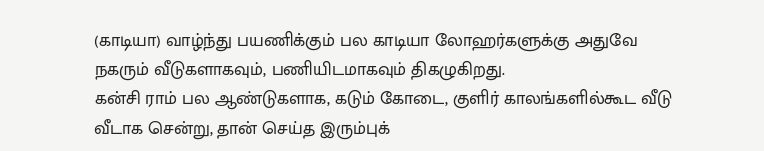(காடியா) வாழ்ந்து பயணிக்கும் பல காடியா லோஹர்களுக்கு அதுவே நகரும் வீடுகளாகவும், பணியிடமாகவும் திகழுகிறது.
கன்சி ராம் பல ஆண்டுகளாக, கடும் கோடை, குளிர் காலங்களில்கூட வீடு வீடாக சென்று, தான் செய்த இரும்புக்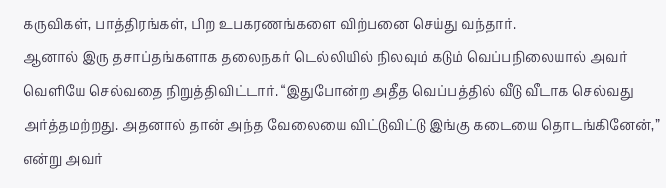கருவிகள், பாத்திரங்கள், பிற உபகரணங்களை விற்பனை செய்து வந்தார்.
ஆனால் இரு தசாப்தங்களாக தலைநகர் டெல்லியில் நிலவும் கடும் வெப்பநிலையால் அவர் வெளியே செல்வதை நிறுத்திவிட்டார். “இதுபோன்ற அதீத வெப்பத்தில் வீடு வீடாக செல்வது அர்த்தமற்றது. அதனால் தான் அந்த வேலையை விட்டுவிட்டு இங்கு கடையை தொடங்கினேன்,” என்று அவர்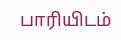பாரியிடம்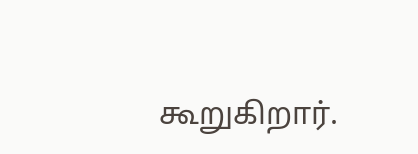கூறுகிறார்.